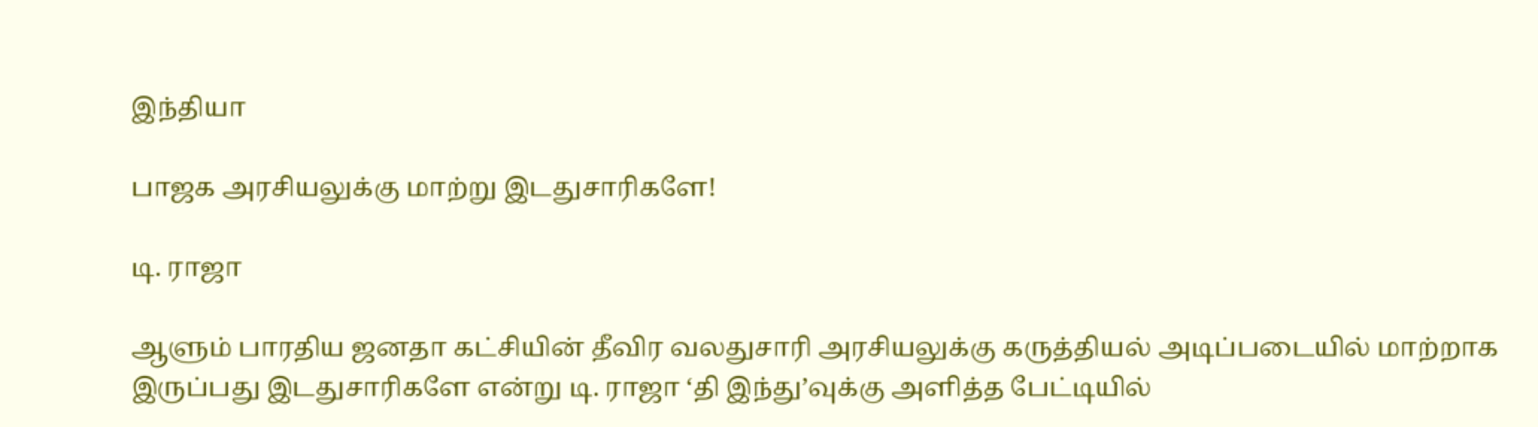இந்தியா

பாஜக அரசியலுக்கு மாற்று இடதுசாரிகளே!

டி. ராஜா

ஆளும் பாரதிய ஜனதா கட்சியின் தீவிர வலதுசாரி அரசியலுக்கு கருத்தியல் அடிப்படையில் மாற்றாக இருப்பது இடதுசாரிகளே என்று டி. ராஜா ‘தி இந்து’வுக்கு அளித்த பேட்டியில்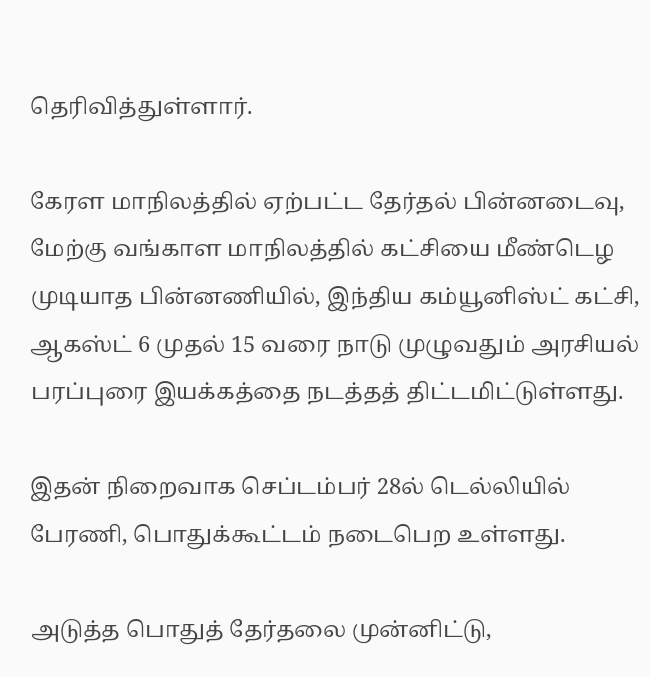தெரிவித்துள்ளார்.

கேரள மாநிலத்தில் ஏற்பட்ட தேர்தல் பின்னடைவு, மேற்கு வங்காள மாநிலத்தில் கட்சியை மீண்டெழ முடியாத பின்னணியில், இந்திய கம்யூனிஸ்ட் கட்சி, ஆகஸ்ட் 6 முதல் 15 வரை நாடு முழுவதும் அரசியல் பரப்புரை இயக்கத்தை நடத்தத் திட்டமிட்டுள்ளது.

இதன் நிறைவாக செப்டம்பர் 28ல் டெல்லியில் பேரணி, பொதுக்கூட்டம் நடைபெற உள்ளது.

அடுத்த பொதுத் தேர்தலை முன்னிட்டு,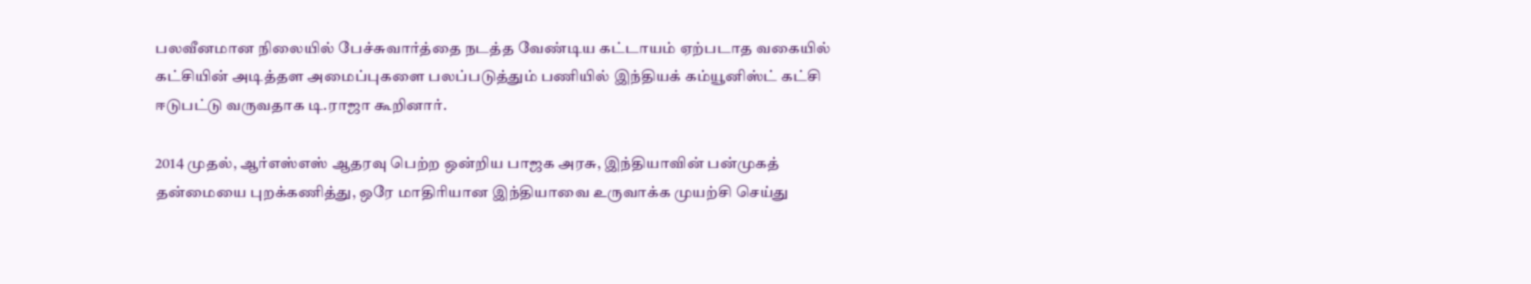பலவீனமான நிலையில் பேச்சுவார்த்தை நடத்த வேண்டிய கட்டாயம் ஏற்படாத வகையில் கட்சியின் அடித்தள அமைப்புகளை பலப்படுத்தும் பணியில் இந்தியக் கம்யூனிஸ்ட் கட்சி ஈடுபட்டு வருவதாக டி.ராஜா கூறினார்.

2014 முதல், ஆர்எஸ்எஸ் ஆதரவு பெற்ற ஒன்றிய பாஜக அரசு, இந்தியாவின் பன்முகத் தன்மையை புறக்கணித்து, ஒரே மாதிரியான இந்தியாவை உருவாக்க முயற்சி செய்து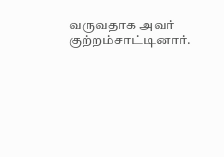வருவதாக அவர் குற்றம்சாட்டினார்.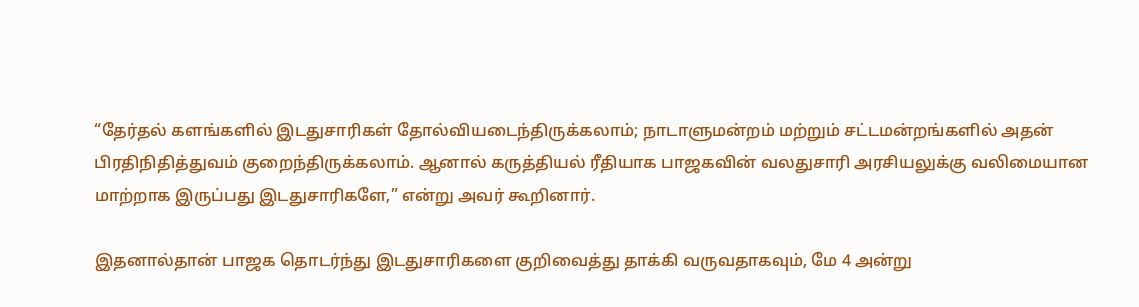“தேர்தல் களங்களில் இடதுசாரிகள் தோல்வியடைந்திருக்கலாம்; நாடாளுமன்றம் மற்றும் சட்டமன்றங்களில் அதன் பிரதிநிதித்துவம் குறைந்திருக்கலாம். ஆனால் கருத்தியல் ரீதியாக பாஜகவின் வலதுசாரி அரசியலுக்கு வலிமையான மாற்றாக இருப்பது இடதுசாரிகளே,” என்று அவர் கூறினார்.

இதனால்தான் பாஜக தொடர்ந்து இடதுசாரிகளை குறிவைத்து தாக்கி வருவதாகவும், மே 4 அன்று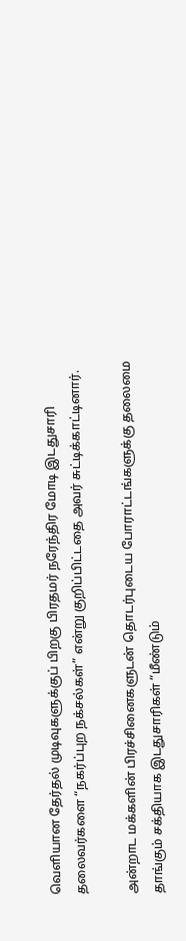வெளியான தேர்தல் முடிவுகளுக்குப் பிறகு பிரதமர் நரேந்திர மோடி இடதுசாரி தலைவர்களை “நகர்ப்புற நக்சல்கள்” என்று குறிப்பிட்டதை அவர் சுட்டிக்காட்டினார்.

அன்றாட மக்களின் பிரச்சினைகளுடன் தொடர்புடைய போராட்டங்களுக்கு தலைமை தாங்கும் சக்தியாக இடதுசாரிகள் “மீண்டும்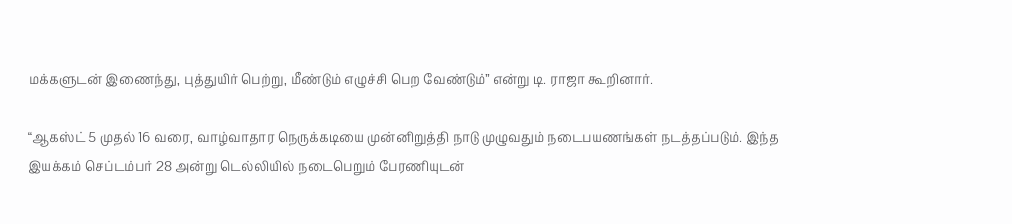மக்களுடன் இணைந்து, புத்துயிர் பெற்று, மீண்டும் எழுச்சி பெற வேண்டும்” என்று டி. ராஜா கூறினார்.

“ஆகஸ்ட் 5 முதல் 16 வரை, வாழ்வாதார நெருக்கடியை முன்னிறுத்தி நாடு முழுவதும் நடைபயணங்கள் நடத்தப்படும். இந்த இயக்கம் செப்டம்பர் 28 அன்று டெல்லியில் நடைபெறும் பேரணியுடன்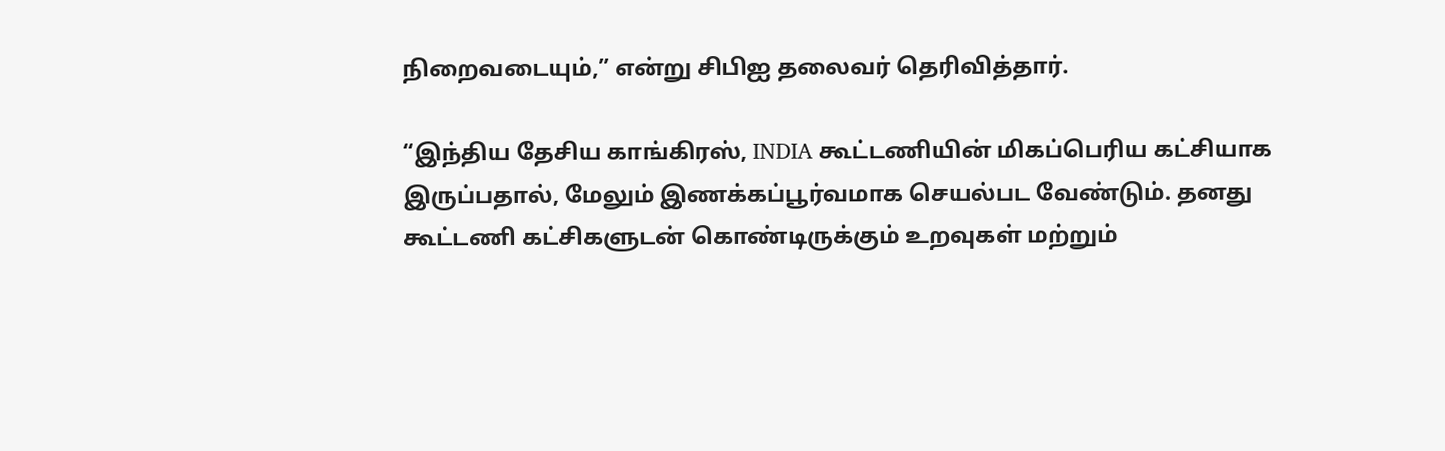நிறைவடையும்,” என்று சிபிஐ தலைவர் தெரிவித்தார்.

“இந்திய தேசிய காங்கிரஸ், INDIA கூட்டணியின் மிகப்பெரிய கட்சியாக இருப்பதால், மேலும் இணக்கப்பூர்வமாக செயல்பட வேண்டும். தனது கூட்டணி கட்சிகளுடன் கொண்டிருக்கும் உறவுகள் மற்றும்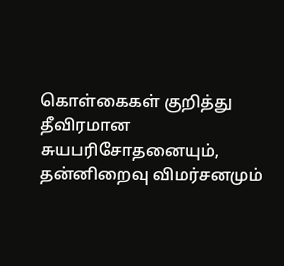கொள்கைகள் குறித்து தீவிரமான சுயபரிசோதனையும், தன்னிறைவு விமர்சனமும்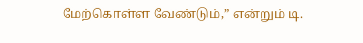மேற்கொள்ள வேண்டும்,” என்றும் டி.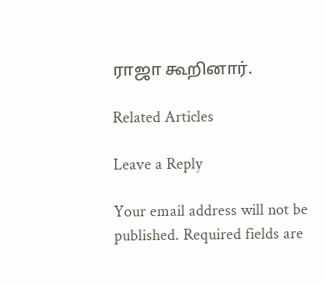ராஜா கூறினார்.

Related Articles

Leave a Reply

Your email address will not be published. Required fields are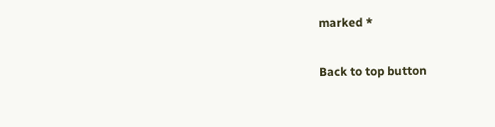marked *

Back to top button